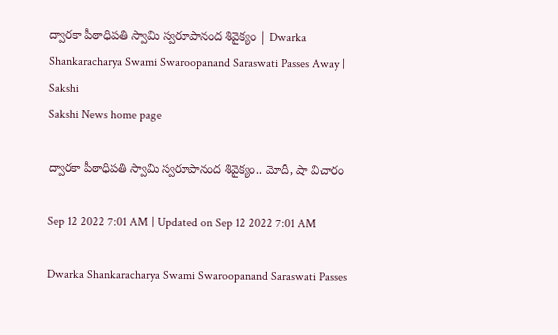ద్వారకా పీఠాధిపతి స్వామి స్వరూపానంద శివైక్యం | Dwarka Shankaracharya Swami Swaroopanand Saraswati Passes Away | Sakshi
Sakshi News home page

ద్వారకా పీఠాధిపతి స్వామి స్వరూపానంద శివైక్యం.. మోదీ, షా విచారం

Sep 12 2022 7:01 AM | Updated on Sep 12 2022 7:01 AM

Dwarka Shankaracharya Swami Swaroopanand Saraswati Passes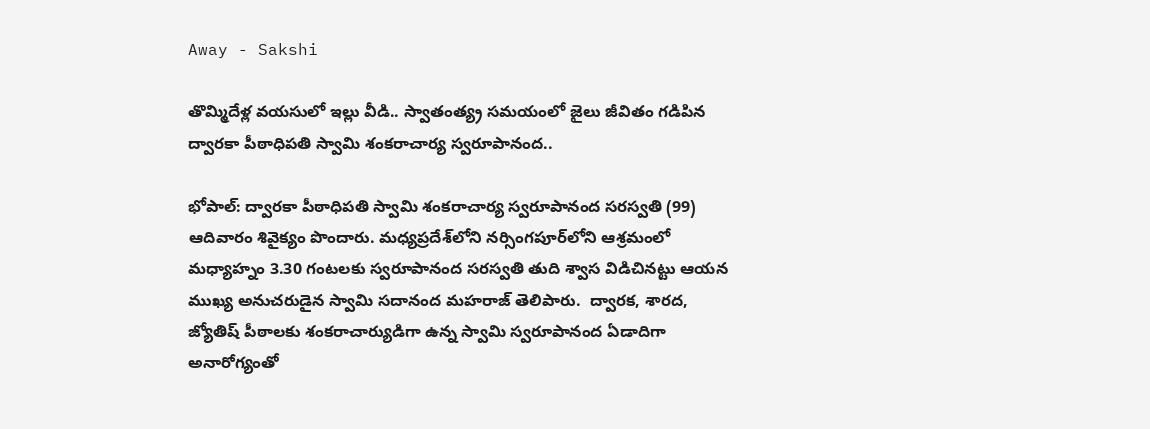Away - Sakshi

తొమ్మిదేళ్ల వయసులో ఇల్లు వీడి.. స్వాతంత్య్ర సమయంలో జైలు జీవితం గడిపిన ద్వారకా పీఠాధిపతి స్వామి శంకరాచార్య స్వరూపానంద..

భోపాల్‌: ద్వారకా పీఠాధిపతి స్వామి శంకరాచార్య స్వరూపానంద సరస్వతి (99) ఆదివారం శివైక్యం పొందారు. మధ్యప్రదేశ్‌లోని నర్సింగపూర్‌లోని ఆశ్రమంలో మధ్యాహ్నం 3.30 గంటలకు స్వరూపానంద సరస్వతి తుది శ్వాస విడిచినట్టు ఆయన ముఖ్య అనుచరుడైన స్వామి సదానంద మహరాజ్‌ తెలిపారు.  ద్వారక, శారద, జ్యోతిష్‌ పీఠాలకు శంకరాచార్యుడిగా ఉన్న స్వామి స్వరూపానంద ఏడాదిగా అనారోగ్యంతో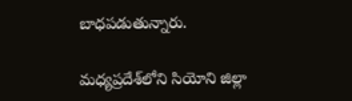బాధపడుతున్నారు.

మధ్యప్రదేశ్‌లోని సియోని జిల్లా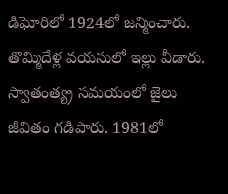డిఘోరిలో 1924లో జన్మించారు. తొమ్మిదేళ్ల వయసులో ఇల్లు వీడారు. స్వాతంత్య్ర సమయంలో జైలు జీవితం గడిపారు. 1981లో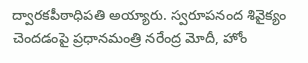ద్వారకపీఠాధిపతి అయ్యారు. స్వరూపనంద శివైక్యం చెందడంపై ప్రధానమంత్రి నరేంద్ర మోదీ, హోం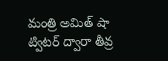మంత్రి అమిత్‌ షా ట్విటర్‌ ద్వారా తీవ్ర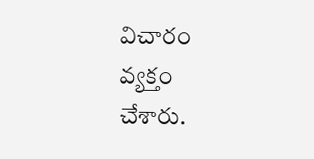విచారం వ్యక్తం చేశారు.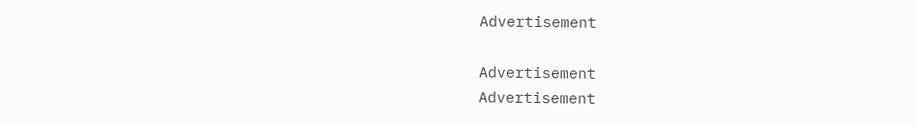Advertisement

Advertisement
Advertisement